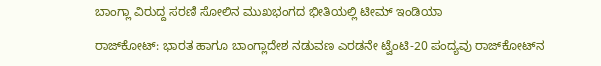ಬಾಂಗ್ಲಾ ವಿರುದ್ದ ಸರಣಿ ಸೋಲಿನ ಮುಖಭಂಗದ ಭೀತಿಯಲ್ಲಿ ಟೀಮ್ ಇಂಡಿಯಾ

ರಾಜ್‌ಕೋಟ್: ಭಾರತ ಹಾಗೂ ಬಾಂಗ್ಲಾದೇಶ ನಡುವಣ ಎರಡನೇ ಟ್ವೆಂಟಿ-20 ಪಂದ್ಯವು ರಾಜ್‌ಕೋಟ್‌ನ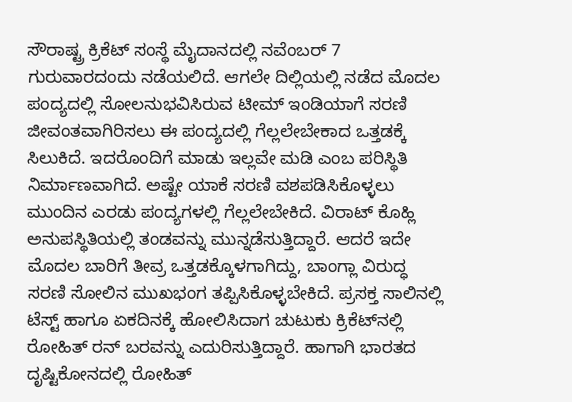ಸೌರಾಷ್ಟ್ರ ಕ್ರಿಕೆಟ್ ಸಂಸ್ಥೆ ಮೈದಾನದಲ್ಲಿ ನವೆಂಬರ್ 7 ಗುರುವಾರದಂದು ನಡೆಯಲಿದೆ. ಆಗಲೇ ದಿಲ್ಲಿಯಲ್ಲಿ ನಡೆದ ಮೊದಲ ಪಂದ್ಯದಲ್ಲಿ ಸೋಲನುಭವಿಸಿರುವ ಟೀಮ್ ಇಂಡಿಯಾಗೆ ಸರಣಿ ಜೀವಂತವಾಗಿರಿಸಲು ಈ ಪಂದ್ಯದಲ್ಲಿ ಗೆಲ್ಲಲೇಬೇಕಾದ ಒತ್ತಡಕ್ಕೆ ಸಿಲುಕಿದೆ. ಇದರೊಂದಿಗೆ ಮಾಡು ಇಲ್ಲವೇ ಮಡಿ ಎಂಬ ಪರಿಸ್ಥಿತಿ ನಿರ್ಮಾಣವಾಗಿದೆ. ಅಷ್ಟೇ ಯಾಕೆ ಸರಣಿ ವಶಪಡಿಸಿಕೊಳ್ಳಲು ಮುಂದಿನ ಎರಡು ಪಂದ್ಯಗಳಲ್ಲಿ ಗೆಲ್ಲಲೇಬೇಕಿದೆ. ವಿರಾಟ್ ಕೊಹ್ಲಿ ಅನುಪಸ್ಥಿತಿಯಲ್ಲಿ ತಂಡವನ್ನು ಮುನ್ನಡೆಸುತ್ತಿದ್ದಾರೆ. ಆದರೆ ಇದೇ ಮೊದಲ ಬಾರಿಗೆ ತೀವ್ರ ಒತ್ತಡಕ್ಕೊಳಗಾಗಿದ್ದು, ಬಾಂಗ್ಲಾ ವಿರುದ್ಧ ಸರಣಿ ಸೋಲಿನ ಮುಖಭಂಗ ತಪ್ಪಿಸಿಕೊಳ್ಳಬೇಕಿದೆ. ಪ್ರಸಕ್ತ ಸಾಲಿನಲ್ಲಿ ಟೆಸ್ಟ್ ಹಾಗೂ ಏಕದಿನಕ್ಕೆ ಹೋಲಿಸಿದಾಗ ಚುಟುಕು ಕ್ರಿಕೆಟ್‌ನಲ್ಲಿ ರೋಹಿತ್ ರನ್ ಬರವನ್ನು ಎದುರಿಸುತ್ತಿದ್ದಾರೆ. ಹಾಗಾಗಿ ಭಾರತದ ದೃಷ್ಟಿಕೋನದಲ್ಲಿ ರೋಹಿತ್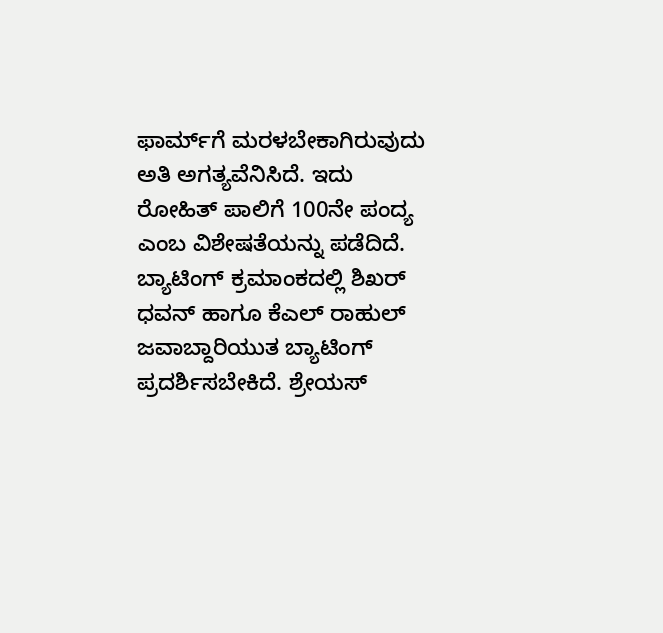ಫಾರ್ಮ್‌ಗೆ ಮರಳಬೇಕಾಗಿರುವುದು ಅತಿ ಅಗತ್ಯವೆನಿಸಿದೆ. ಇದು ರೋಹಿತ್ ಪಾಲಿಗೆ 100ನೇ ಪಂದ್ಯ ಎಂಬ ವಿಶೇಷತೆಯನ್ನು ಪಡೆದಿದೆ. ಬ್ಯಾಟಿಂಗ್ ಕ್ರಮಾಂಕದಲ್ಲಿ ಶಿಖರ್ ಧವನ್ ಹಾಗೂ ಕೆಎಲ್ ರಾಹುಲ್ ಜವಾಬ್ದಾರಿಯುತ ಬ್ಯಾಟಿಂಗ್ ಪ್ರದರ್ಶಿಸಬೇಕಿದೆ. ಶ್ರೇಯಸ್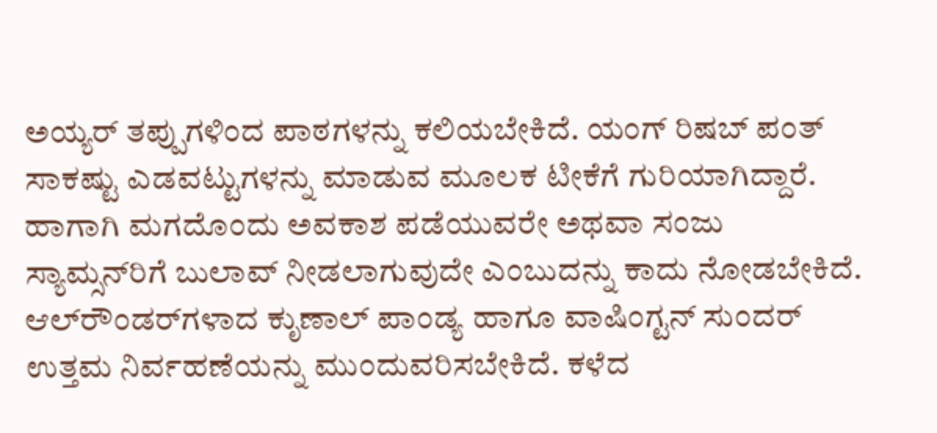ಅಯ್ಯರ್ ತಪ್ಪುಗಳಿಂದ ಪಾಠಗಳನ್ನು ಕಲಿಯಬೇಕಿದೆ. ಯಂಗ್ ರಿಷಬ್ ಪಂತ್ ಸಾಕಷ್ಟು ಎಡವಟ್ಟುಗಳನ್ನು ಮಾಡುವ ಮೂಲಕ ಟೀಕೆಗೆ ಗುರಿಯಾಗಿದ್ದಾರೆ. ಹಾಗಾಗಿ ಮಗದೊಂದು ಅವಕಾಶ ಪಡೆಯುವರೇ ಅಥವಾ ಸಂಜು ಸ್ಯಾಮ್ಸನ್‌ರಿಗೆ ಬುಲಾವ್ ನೀಡಲಾಗುವುದೇ ಎಂಬುದನ್ನು ಕಾದು ನೋಡಬೇಕಿದೆ. ಆಲ್‌ರೌಂಡರ್‌ಗಳಾದ ಕುೃಣಾಲ್ ಪಾಂಡ್ಯ ಹಾಗೂ ವಾಷಿಂಗ್ಟನ್ ಸುಂದರ್ ಉತ್ತಮ ನಿರ್ವಹಣೆಯನ್ನು ಮುಂದುವರಿಸಬೇಕಿದೆ. ಕಳೆದ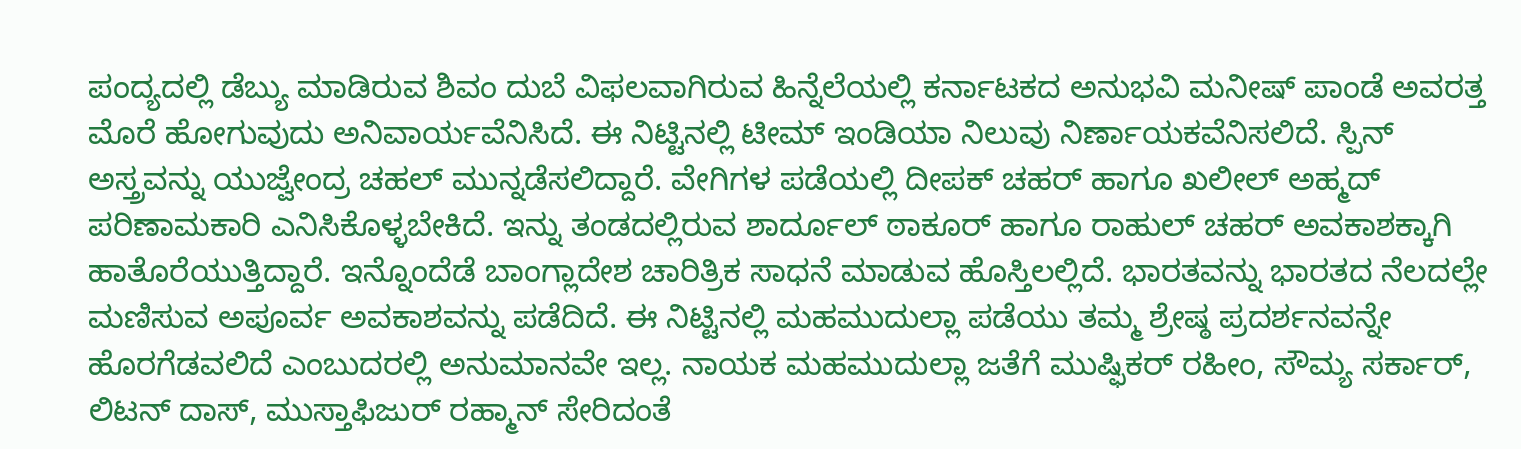ಪಂದ್ಯದಲ್ಲಿ ಡೆಬ್ಯು ಮಾಡಿರುವ ಶಿವಂ ದುಬೆ ವಿಫಲವಾಗಿರುವ ಹಿನ್ನೆಲೆಯಲ್ಲಿ ಕರ್ನಾಟಕದ ಅನುಭವಿ ಮನೀಷ್ ಪಾಂಡೆ ಅವರತ್ತ ಮೊರೆ ಹೋಗುವುದು ಅನಿವಾರ್ಯವೆನಿಸಿದೆ. ಈ ನಿಟ್ಟಿನಲ್ಲಿ ಟೀಮ್ ಇಂಡಿಯಾ ನಿಲುವು ನಿರ್ಣಾಯಕವೆನಿಸಲಿದೆ. ಸ್ಪಿನ್ ಅಸ್ತ್ರವನ್ನು ಯುಜ್ವೇಂದ್ರ ಚಹಲ್ ಮುನ್ನಡೆಸಲಿದ್ದಾರೆ. ವೇಗಿಗಳ ಪಡೆಯಲ್ಲಿ ದೀಪಕ್ ಚಹರ್ ಹಾಗೂ ಖಲೀಲ್ ಅಹ್ಮದ್ ಪರಿಣಾಮಕಾರಿ ಎನಿಸಿಕೊಳ್ಳಬೇಕಿದೆ. ಇನ್ನು ತಂಡದಲ್ಲಿರುವ ಶಾರ್ದೂಲ್ ಠಾಕೂರ್ ಹಾಗೂ ರಾಹುಲ್ ಚಹರ್ ಅವಕಾಶಕ್ಕಾಗಿ ಹಾತೊರೆಯುತ್ತಿದ್ದಾರೆ. ಇನ್ನೊಂದೆಡೆ ಬಾಂಗ್ಲಾದೇಶ ಚಾರಿತ್ರಿಕ ಸಾಧನೆ ಮಾಡುವ ಹೊಸ್ತಿಲಲ್ಲಿದೆ. ಭಾರತವನ್ನು ಭಾರತದ ನೆಲದಲ್ಲೇ ಮಣಿಸುವ ಅಪೂರ್ವ ಅವಕಾಶವನ್ನು ಪಡೆದಿದೆ. ಈ ನಿಟ್ಟಿನಲ್ಲಿ ಮಹಮುದುಲ್ಲಾ ಪಡೆಯು ತಮ್ಮ ಶ್ರೇಷ್ಠ ಪ್ರದರ್ಶನವನ್ನೇ ಹೊರಗೆಡವಲಿದೆ ಎಂಬುದರಲ್ಲಿ ಅನುಮಾನವೇ ಇಲ್ಲ. ನಾಯಕ ಮಹಮುದುಲ್ಲಾ ಜತೆಗೆ ಮುಷ್ಫಿಕರ್ ರಹೀಂ, ಸೌಮ್ಯ ಸರ್ಕಾರ್, ಲಿಟನ್ ದಾಸ್, ಮುಸ್ತಾಫಿಜುರ್ ರಹ್ಮಾನ್ ಸೇರಿದಂತೆ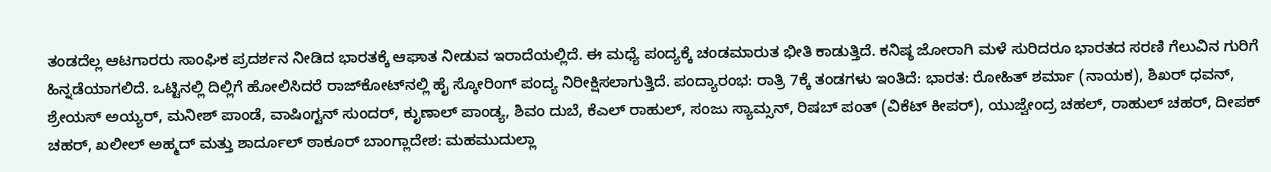ತಂಡದೆಲ್ಲ ಆಟಗಾರರು ಸಾಂಘಿಕ ಪ್ರದರ್ಶನ ನೀಡಿದ ಭಾರತಕ್ಕೆ ಆಘಾತ ನೀಡುವ ಇರಾದೆಯಲ್ಲಿದೆ. ಈ ಮಧ್ಯೆ ಪಂದ್ಯಕ್ಕೆ ಚಂಡಮಾರುತ ಭೀತಿ ಕಾಡುತ್ತಿದೆ. ಕನಿಷ್ಠ ಜೋರಾಗಿ ಮಳೆ ಸುರಿದರೂ ಭಾರತದ ಸರಣಿ ಗೆಲುವಿನ ಗುರಿಗೆ ಹಿನ್ನಡೆಯಾಗಲಿದೆ. ಒಟ್ಟಿನಲ್ಲಿ ದಿಲ್ಲಿಗೆ ಹೋಲಿಸಿದರೆ ರಾಜ್‌ಕೋಟ್‌ನಲ್ಲಿ ಹೈ ಸ್ಕೋರಿಂಗ್ ಪಂದ್ಯ ನಿರೀಕ್ಷಿಸಲಾಗುತ್ತಿದೆ. ಪಂದ್ಯಾರಂಭ: ರಾತ್ರಿ 7ಕ್ಕೆ ತಂಡಗಳು ಇಂತಿದೆ: ಭಾರತ: ರೋಹಿತ್ ಶರ್ಮಾ (ನಾಯಕ), ಶಿಖರ್ ಧವನ್, ಶ್ರೇಯಸ್ ಅಯ್ಯರ್, ಮನೀಶ್ ಪಾಂಡೆ, ವಾಷಿಂಗ್ಟನ್ ಸುಂದರ್, ಕೃುಣಾಲ್ ಪಾಂಡ್ಯ, ಶಿವಂ ದುಬೆ, ಕೆಎಲ್ ರಾಹುಲ್, ಸಂಜು ಸ್ಯಾಮ್ಸನ್, ರಿಷಬ್ ಪಂತ್ (ವಿಕೆಟ್ ಕೀಪರ್), ಯುಜ್ವೇಂದ್ರ ಚಹಲ್, ರಾಹುಲ್ ಚಹರ್, ದೀಪಕ್ ಚಹರ್, ಖಲೀಲ್ ಅಹ್ಮದ್ ಮತ್ತು ಶಾರ್ದೂಲ್ ಠಾಕೂರ್ ಬಾಂಗ್ಲಾದೇಶ: ಮಹಮುದುಲ್ಲಾ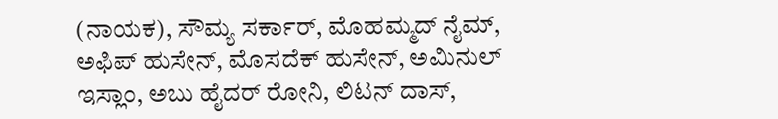(ನಾಯಕ), ಸೌಮ್ಯ ಸರ್ಕಾರ್, ಮೊಹಮ್ಮದ್ ನೈಮ್, ಅಫಿಪ್ ಹುಸೇನ್, ಮೊಸದೆಕ್ ಹುಸೇನ್, ಅಮಿನುಲ್ ಇಸ್ಲಾಂ, ಅಬು ಹೈದರ್ ರೋನಿ, ಲಿಟನ್ ದಾಸ್,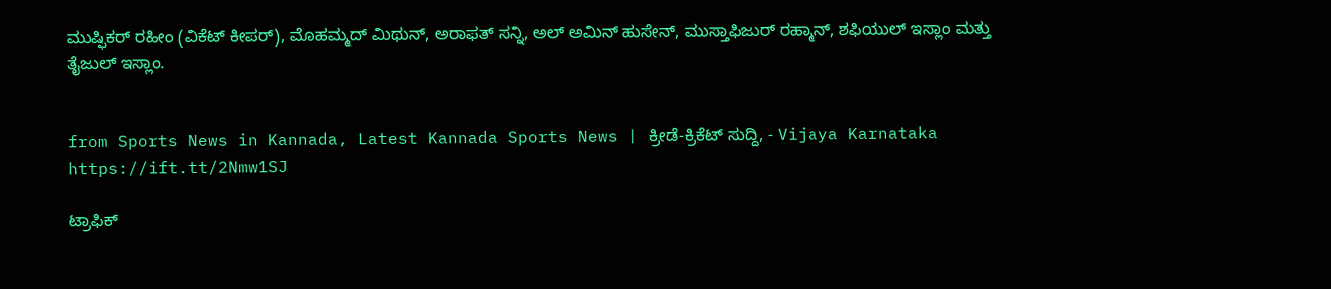ಮುಷ್ಫಿಕರ್ ರಹೀಂ (ವಿಕೆಟ್ ಕೀಪರ್), ಮೊಹಮ್ಮದ್ ಮಿಥುನ್, ಅರಾಫತ್ ಸನ್ನಿ, ಅಲ್ ಅಮಿನ್ ಹುಸೇನ್, ಮುಸ್ತಾಫಿಜುರ್ ರಹ್ಮಾನ್, ಶಫಿಯುಲ್ ಇಸ್ಲಾಂ ಮತ್ತು ತೈಜುಲ್ ಇಸ್ಲಾಂ.


from Sports News in Kannada, Latest Kannada Sports News | ಕ್ರೀಡೆ-ಕ್ರಿಕೆಟ್ ಸುದ್ದಿ, - Vijaya Karnataka https://ift.tt/2Nmw1SJ

ಟ್ರಾಫಿಕ್‌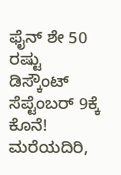ಫೈನ್‌ ಶೇ 50 ರಷ್ಟು ಡಿಸ್ಕೌಂಟ್‌ ಸೆಪ್ಟೆಂಬರ್‌ 9ಕ್ಕೆ ಕೊನೆ! ಮರೆಯದಿರಿ,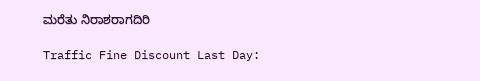ಮರೆತು ನಿರಾಶರಾಗದಿರಿ

Traffic Fine Discount Last Day: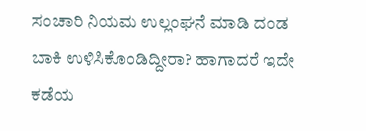ಸಂಚಾರಿ ನಿಯಮ ಉಲ್ಲಂಘನೆ ಮಾಡಿ ದಂಡ ಬಾಕಿ ಉಳಿಸಿಕೊಂಡಿದ್ದೀರಾ? ಹಾಗಾದರೆ ಇದೇ ಕಡೆಯ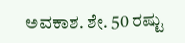ಅವಕಾಶ. ಶೇ. 50 ರಷ್ಟು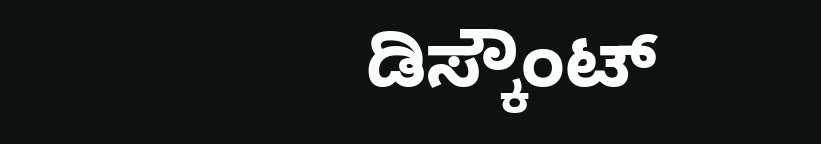ಡಿಸ್ಕೌಂಟ್‌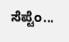ಸೆಪ್ಟೆಂ...